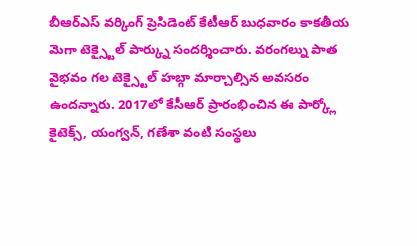బీఆర్ఎస్ వర్కింగ్ ప్రెసిడెంట్ కేటీఆర్ బుధవారం కాకతీయ మెగా టెక్స్టైల్ పార్క్ను సందర్శించారు. వరంగల్ను పాత వైభవం గల టెక్స్టైల్ హబ్గా మార్చాల్సిన అవసరం ఉందన్నారు. 2017లో కేసీఆర్ ప్రారంభించిన ఈ పార్క్లో కైటెక్స్, యంగ్వన్, గణేశా వంటి సంస్థలు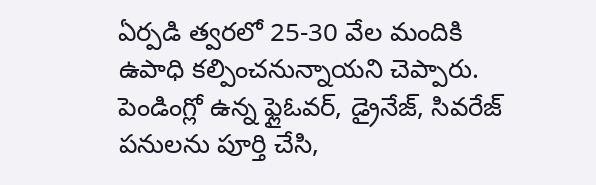ఏర్పడి త్వరలో 25-30 వేల మందికి ఉపాధి కల్పించనున్నాయని చెప్పారు. పెండింగ్లో ఉన్న ఫ్లైఓవర్, డ్రైనేజ్, సివరేజ్ పనులను పూర్తి చేసి,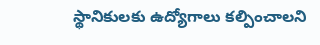స్థానికులకు ఉద్యోగాలు కల్పించాలని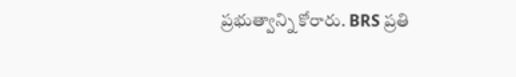ప్రభుత్వాన్ని కోరారు. BRS ప్రతి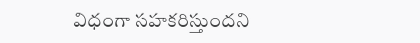విధంగా సహకరిస్తుందని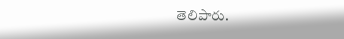తెలిపారు.